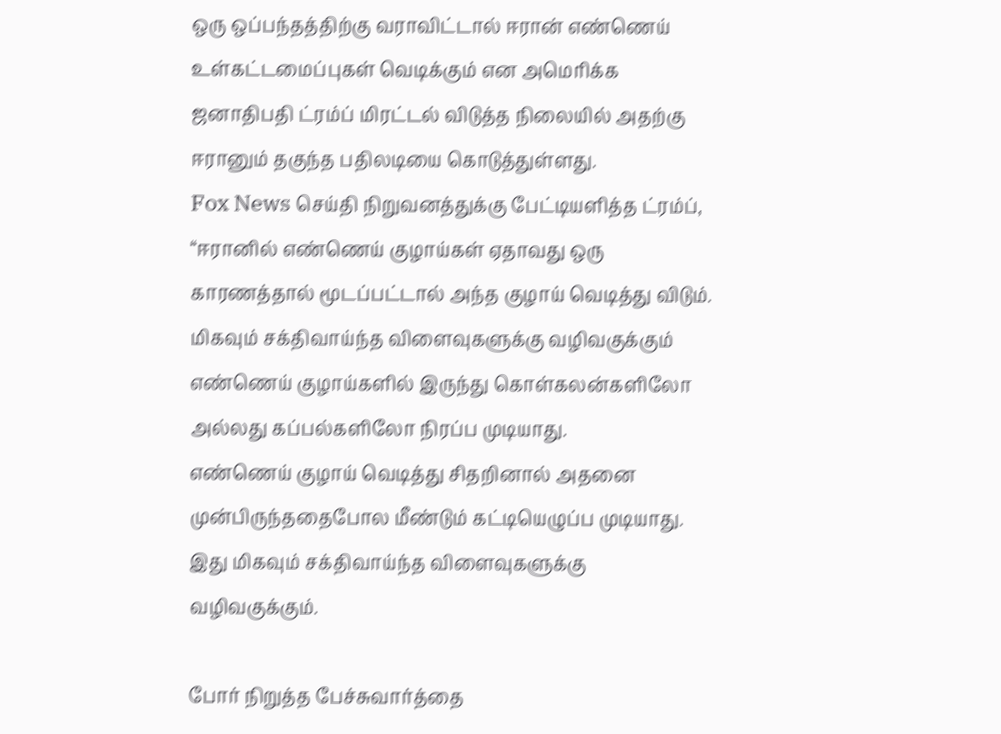ஒரு ஒப்பந்தத்திற்கு வராவிட்டால் ஈரான் எண்ணெய் உள்கட்டமைப்புகள் வெடிக்கும் என அமெரிக்க ஜனாதிபதி ட்ரம்ப் மிரட்டல் விடுத்த நிலையில் அதற்கு ஈரானும் தகுந்த பதிலடியை கொடுத்துள்ளது.
Fox News செய்தி நிறுவனத்துக்கு பேட்டியளித்த ட்ரம்ப், “ஈரானில் எண்ணெய் குழாய்கள் ஏதாவது ஒரு காரணத்தால் மூடப்பட்டால் அந்த குழாய் வெடித்து விடும்.
மிகவும் சக்திவாய்ந்த விளைவுகளுக்கு வழிவகுக்கும்
எண்ணெய் குழாய்களில் இருந்து கொள்கலன்களிலோ அல்லது கப்பல்களிலோ நிரப்ப முடியாது.
எண்ணெய் குழாய் வெடித்து சிதறினால் அதனை முன்பிருந்ததைபோல மீண்டும் கட்டியெழுப்ப முடியாது. இது மிகவும் சக்திவாய்ந்த விளைவுகளுக்கு வழிவகுக்கும்.

போர் நிறுத்த பேச்சுவார்த்தை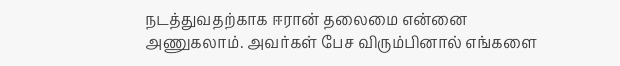நடத்துவதற்காக ஈரான் தலைமை என்னை அணுகலாம். அவர்கள் பேச விரும்பினால் எங்களை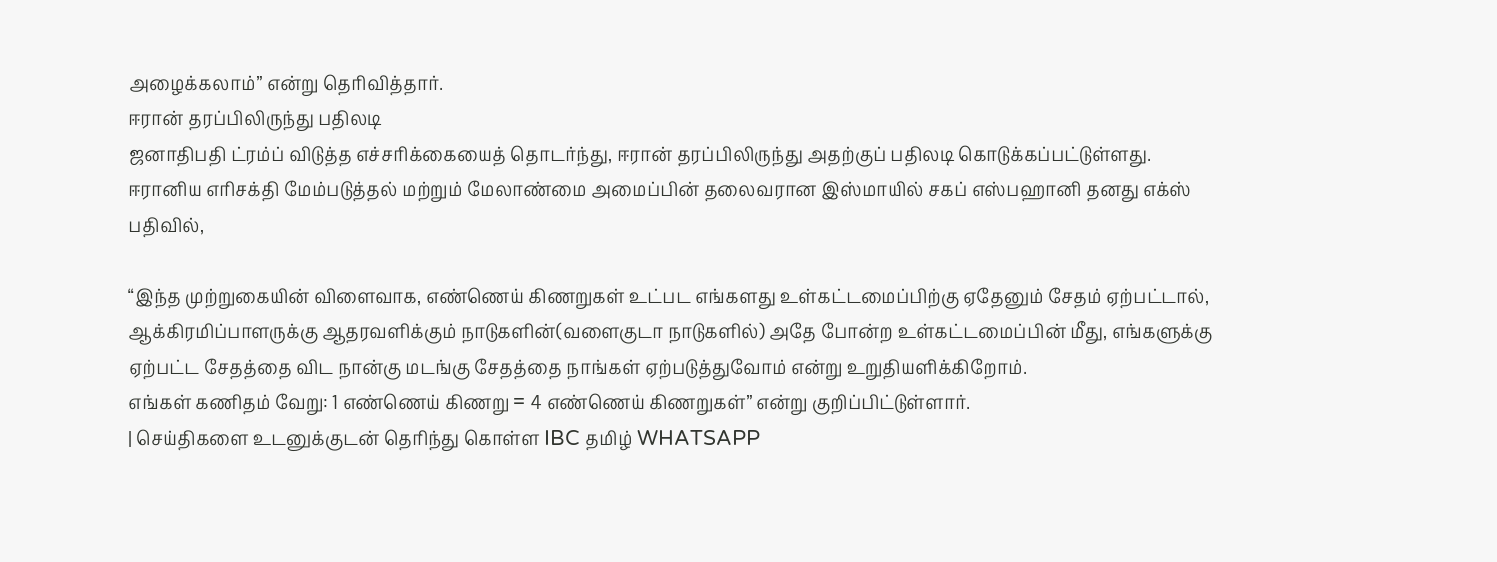அழைக்கலாம்” என்று தெரிவித்தார்.
ஈரான் தரப்பிலிருந்து பதிலடி
ஜனாதிபதி ட்ரம்ப் விடுத்த எச்சரிக்கையைத் தொடர்ந்து, ஈரான் தரப்பிலிருந்து அதற்குப் பதிலடி கொடுக்கப்பட்டுள்ளது.
ஈரானிய எரிசக்தி மேம்படுத்தல் மற்றும் மேலாண்மை அமைப்பின் தலைவரான இஸ்மாயில் சகப் எஸ்பஹானி தனது எக்ஸ் பதிவில்,

“இந்த முற்றுகையின் விளைவாக, எண்ணெய் கிணறுகள் உட்பட எங்களது உள்கட்டமைப்பிற்கு ஏதேனும் சேதம் ஏற்பட்டால், ஆக்கிரமிப்பாளருக்கு ஆதரவளிக்கும் நாடுகளின்(வளைகுடா நாடுகளில்) அதே போன்ற உள்கட்டமைப்பின் மீது, எங்களுக்கு ஏற்பட்ட சேதத்தை விட நான்கு மடங்கு சேதத்தை நாங்கள் ஏற்படுத்துவோம் என்று உறுதியளிக்கிறோம்.
எங்கள் கணிதம் வேறு: 1 எண்ணெய் கிணறு = 4 எண்ணெய் கிணறுகள்” என்று குறிப்பிட்டுள்ளார்.
| செய்திகளை உடனுக்குடன் தெரிந்து கொள்ள IBC தமிழ் WHATSAPP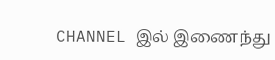CHANNEL இல் இணைந்து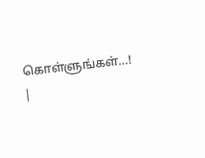கொள்ளுங்கள்…! |